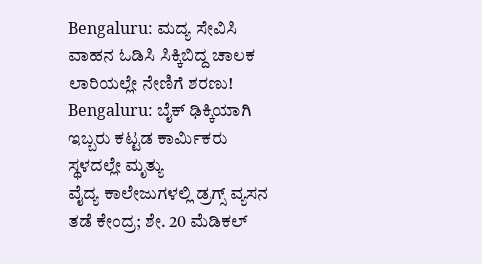Bengaluru: ಮದ್ಯ ಸೇವಿಸಿ ವಾಹನ ಓಡಿಸಿ ಸಿಕ್ಕಿಬಿದ್ದ ಚಾಲಕ ಲಾರಿಯಲ್ಲೇ ನೇಣಿಗೆ ಶರಣು!
Bengaluru: ಬೈಕ್ ಢಿಕ್ಕಿಯಾಗಿ ಇಬ್ಬರು ಕಟ್ಟಡ ಕಾರ್ಮಿಕರು ಸ್ಥಳದಲ್ಲೇ ಮೃತ್ಯು
ವೈದ್ಯ ಕಾಲೇಜುಗಳಲ್ಲಿ ಡ್ರಗ್ಸ್ ವ್ಯಸನ ತಡೆ ಕೇಂದ್ರ; ಶೇ. 20 ಮೆಡಿಕಲ್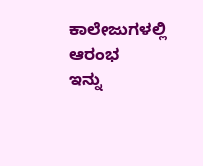ಕಾಲೇಜುಗಳಲ್ಲಿ ಆರಂಭ
ಇನ್ನು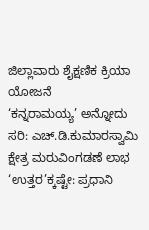ಜಿಲ್ಲಾವಾರು ಶೈಕ್ಷಣಿಕ ಕ್ರಿಯಾ ಯೋಜನೆ
‘ಕನ್ನರಾಮಯ್ಯ’ ಅನ್ನೋದು ಸರಿ: ಎಚ್.ಡಿ.ಕುಮಾರಸ್ವಾಮಿ
ಕ್ಷೇತ್ರ ಮರುವಿಂಗಡಣೆ ಲಾಭ ‘ಉತ್ತರ’ಕ್ಕಷ್ಟೇ: ಪ್ರಧಾನಿ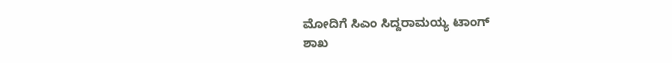ಮೋದಿಗೆ ಸಿಎಂ ಸಿದ್ದರಾಮಯ್ಯ ಟಾಂಗ್
ಶಾಖ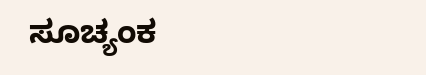ಸೂಚ್ಯಂಕ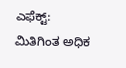ಎಫೆಕ್ಟ್: ಮಿತಿಗಿಂತ ಅಧಿಕ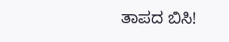ತಾಪದ ಬಿಸಿ!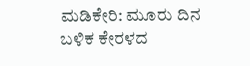ಮಡಿಕೇರಿ: ಮೂರು ದಿನ ಬಳಿಕ ಕೇರಳದ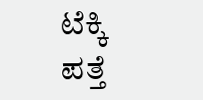ಟೆಕ್ಕಿ ಪತ್ತೆ